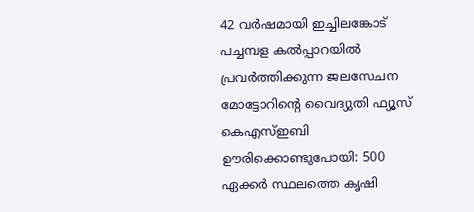42 വർഷമായി ഇച്ചിലങ്കോട് പച്ചമ്പള കൽപ്പാറയിൽ പ്രവർത്തിക്കുന്ന ജലസേചന മോട്ടോറിന്റെ വൈദ്യുതി ഫ്യൂസ് കെഎസ്ഇബി ഊരിക്കൊണ്ടുപോയി: 500 ഏക്കർ സ്ഥലത്തെ കൃഷി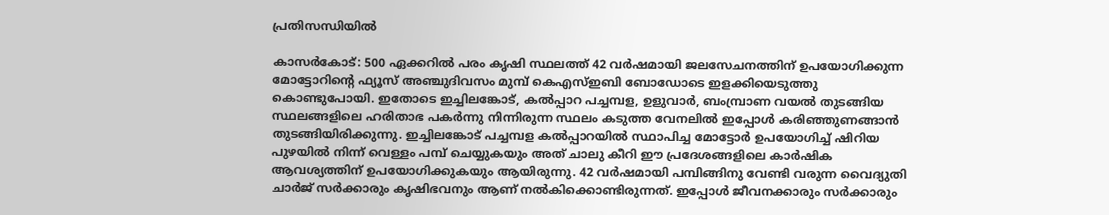പ്രതിസന്ധിയിൽ

കാസർകോട്: 500 ഏക്കറിൽ പരം കൃഷി സ്ഥലത്ത് 42 വർഷമായി ജലസേചനത്തിന് ഉപയോഗിക്കുന്ന മോട്ടോറിന്റെ ഫ്യൂസ് അഞ്ചുദിവസം മുമ്പ് കെഎസ്ഇബി ബോഡോടെ ഇളക്കിയെടുത്തു കൊണ്ടുപോയി. ഇതോടെ ഇച്ചിലങ്കോട്, കൽപ്പാറ പച്ചമ്പള, ഉളുവാർ, ബംമ്പ്രാണ വയൽ തുടങ്ങിയ സ്ഥലങ്ങളിലെ ഹരിതാഭ പകർന്നു നിന്നിരുന്ന സ്ഥലം കടുത്ത വേനലിൽ ഇപ്പോൾ കരിഞ്ഞുണങ്ങാൻ തുടങ്ങിയിരിക്കുന്നു. ഇച്ചിലങ്കോട് പച്ചമ്പള കൽപ്പാറയിൽ സ്ഥാപിച്ച മോട്ടോർ ഉപയോഗിച്ച് ഷിറിയ പുഴയിൽ നിന്ന് വെള്ളം പമ്പ് ചെയ്യുകയും അത് ചാലു കീറി ഈ പ്രദേശങ്ങളിലെ കാർഷിക ആവശ്യത്തിന് ഉപയോഗിക്കുകയും ആയിരുന്നു. 42 വർഷമായി പമ്പിങ്ങിനു വേണ്ടി വരുന്ന വൈദ്യുതി ചാർജ് സർക്കാരും കൃഷിഭവനും ആണ് നൽകിക്കൊണ്ടിരുന്നത്. ഇപ്പോൾ ജീവനക്കാരും സർക്കാരും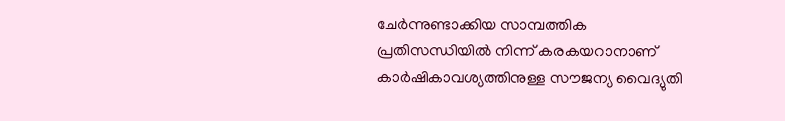ചേർന്നുണ്ടാക്കിയ സാമ്പത്തിക പ്രതിസന്ധിയിൽ നിന്ന് കരകയറാനാണ് കാർഷികാവശ്യത്തിനുള്ള സൗജന്യ വൈദ്യുതി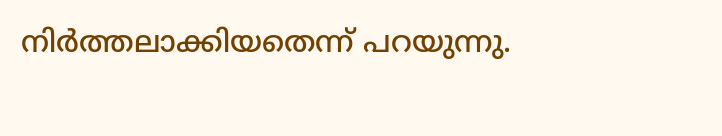നിർത്തലാക്കിയതെന്ന് പറയുന്നു.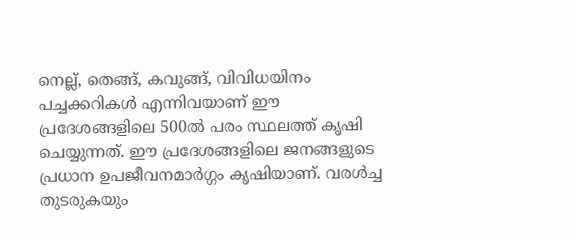നെല്ല്, തെങ്ങ്, കവുങ്ങ്, വിവിധയിനം പച്ചക്കറികൾ എന്നിവയാണ് ഈ പ്രദേശങ്ങളിലെ 500ൽ പരം സ്ഥലത്ത് കൃഷി ചെയ്യുന്നത്. ഈ പ്രദേശങ്ങളിലെ ജനങ്ങളുടെ പ്രധാന ഉപജീവനമാർഗ്ഗം കൃഷിയാണ്. വരൾച്ച തുടരുകയും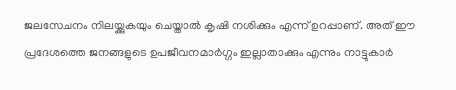ജലസേചനം നിലയ്ക്കുകയും ചെയ്താൽ കൃഷി നശിക്കും എന്ന് ഉറപ്പാണ്. അത് ഈ പ്രദേശത്തെ ജനങ്ങളുടെ ഉപജീവനമാർഗ്ഗം ഇല്ലാതാക്കും എന്നും നാട്ടുകാർ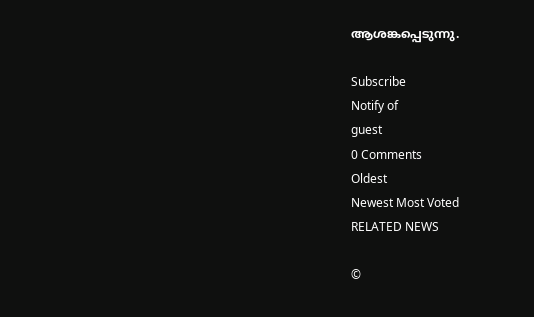ആശങ്കപ്പെടുന്നു.

Subscribe
Notify of
guest
0 Comments
Oldest
Newest Most Voted
RELATED NEWS

©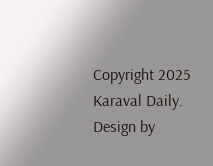Copyright 2025 Karaval Daily. Design by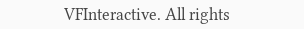VFInteractive. All rights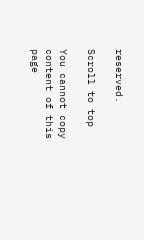reserved.

Scroll to top

You cannot copy content of this page